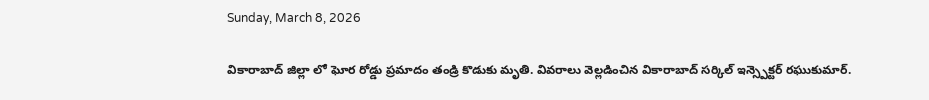Sunday, March 8, 2026

వికారాబాద్ జిల్లా లో ఘోర రోడ్డు ప్రమాదం తండ్రి కొడుకు మృతి. వివరాలు వెల్లడించిన వికారాబాద్ సర్కిల్ ఇన్స్పెక్టర్ రఘుకుమార్.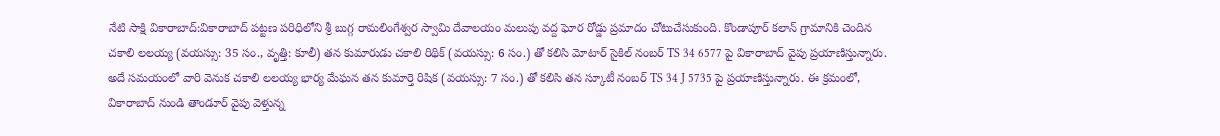నేటి సాక్షి వికారాబాద్:వికారాబాద్ పట్టణ పరిధిలోని శ్రీ బుగ్గ రామలింగేశ్వర స్వామి దేవాలయం మలుపు వద్ద ఘోర రోడ్డు ప్రమాదం చోటుచేసుకుంది. కొండాపూర్ కలాన్ గ్రామానికి చెందిన చకాలి లలయ్య (వయస్సు: 35 సం., వృత్తి: కూలీ) తన కుమారుడు చకాలి రిథిక్ (వయస్సు: 6 సం.) తో కలిసి మోటార్ సైకిల్ నంబర్ TS 34 6577 పై వికారాబాద్ వైపు ప్రయాణిస్తున్నారు. అదే సమయంలో వారి వెనుక చకాలి లలయ్య భార్య మేఘన తన కుమార్తె రిషిక (వయస్సు: 7 సం.) తో కలిసి తన స్కూటీ నంబర్ TS 34 J 5735 పై ప్రయాణిస్తున్నారు. ఈ క్రమంలో, వికారాబాద్ నుండి తాండూర్ వైపు వెళ్తున్న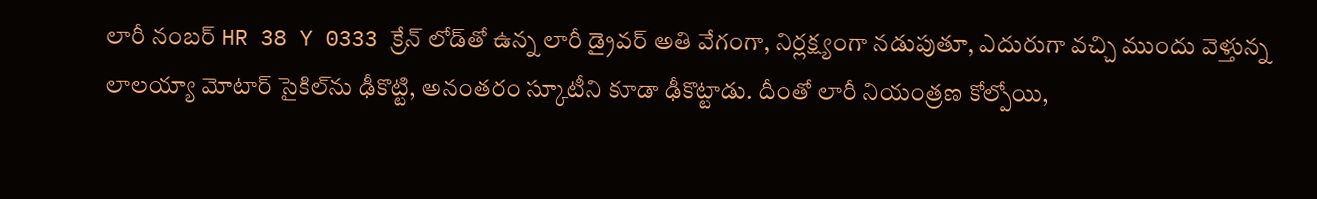లారీ నంబర్ HR 38 Y 0333 క్రేన్ లోడ్‌తో ఉన్న లారీ డ్రైవర్ అతి వేగంగా, నిర్లక్ష్యంగా నడుపుతూ, ఎదురుగా వచ్చి ముందు వెళ్తున్న లాలయ్యా మోటార్ సైకిల్‌ను ఢీకొట్టి, అనంతరం స్కూటీని కూడా ఢీకొట్టాడు. దీంతో లారీ నియంత్రణ కోల్పోయి,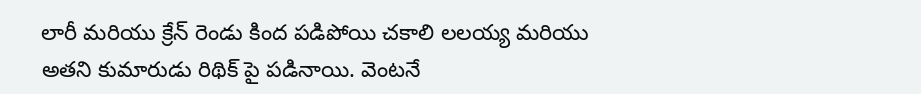లారీ మరియు క్రేన్ రెండు కింద పడిపోయి చకాలి లలయ్య మరియు అతని కుమారుడు రిథిక్ పై పడినాయి. వెంటనే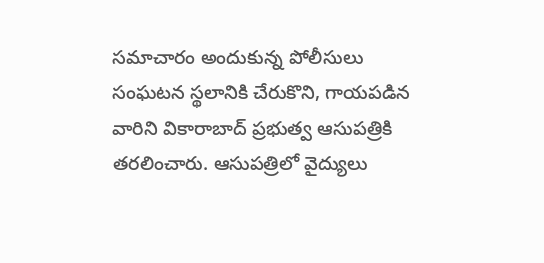సమాచారం అందుకున్న పోలీసులు సంఘటన స్థలానికి చేరుకొని, గాయపడిన వారిని వికారాబాద్ ప్రభుత్వ ఆసుపత్రికి తరలించారు. ఆసుపత్రిలో వైద్యులు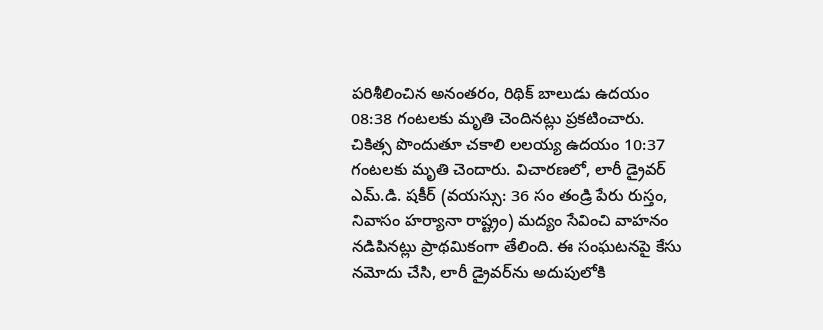పరిశీలించిన అనంతరం, రిథిక్ బాలుడు ఉదయం 08:38 గంటలకు మృతి చెందినట్లు ప్రకటించారు. చికిత్స పొందుతూ చకాలి లలయ్య ఉదయం 10:37 గంటలకు మృతి చెందారు. విచారణలో, లారీ డ్రైవర్ ఎమ్.డి. షకీర్ (వయస్సు: 36 సం తండ్రి పేరు రుస్తం, నివాసం హర్యానా రాష్ట్రం) మద్యం సేవించి వాహనం నడిపినట్లు ప్రాథమికంగా తేలింది. ఈ సంఘటనపై కేసు నమోదు చేసి, లారీ డ్రైవర్‌ను అదుపులోకి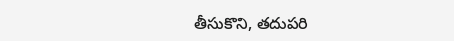తీసుకొని, తదుపరి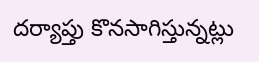దర్యాప్తు కొనసాగిస్తున్నట్లు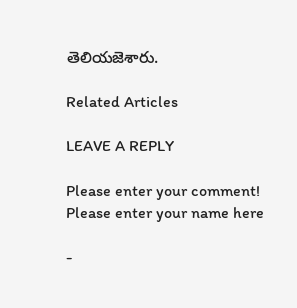తెలియజెశారు.

Related Articles

LEAVE A REPLY

Please enter your comment!
Please enter your name here

-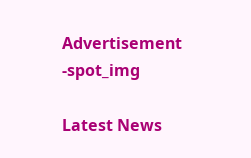Advertisement -spot_img

Latest News